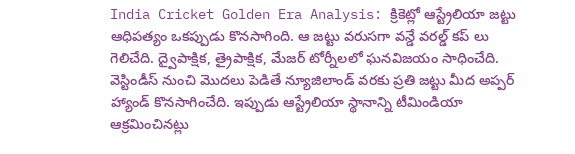India Cricket Golden Era Analysis: క్రికెట్లో ఆస్ట్రేలియా జట్టు ఆధిపత్యం ఒకప్పుడు కొనసాగింది. ఆ జట్టు వరుసగా వన్డే వరల్డ్ కప్ లు గెలిచేది. ద్వైపాక్షిక, త్రైపాక్షిక, మేజర్ టోర్నీలలో ఘనవిజయం సాధించేది. వెస్టిండీస్ నుంచి మొదలు పెడితే న్యూజిలాండ్ వరకు ప్రతి జట్టు మీద అప్పర్ హ్యాండ్ కొనసాగించేది. ఇప్పుడు ఆస్ట్రేలియా స్థానాన్ని టీమిండియా ఆక్రమించినట్లు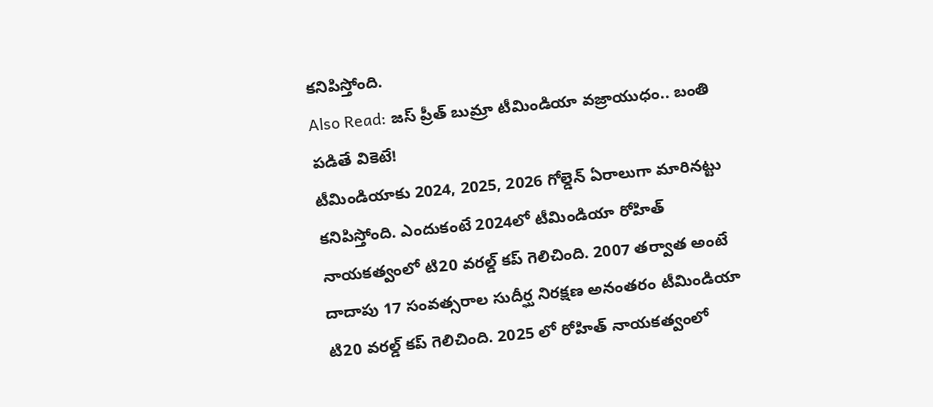కనిపిస్తోంది.
Also Read: జస్ ప్రీత్ బుమ్రా టీమిండియా వజ్రాయుధం.. బంతి పడితే వికెటే!
టీమిండియాకు 2024, 2025, 2026 గోల్డెన్ ఏరాలుగా మారినట్టు కనిపిస్తోంది. ఎందుకంటే 2024లో టీమిండియా రోహిత్ నాయకత్వంలో టి20 వరల్డ్ కప్ గెలిచింది. 2007 తర్వాత అంటే దాదాపు 17 సంవత్సరాల సుదీర్ఘ నిరక్షణ అనంతరం టీమిండియా టి20 వరల్డ్ కప్ గెలిచింది. 2025 లో రోహిత్ నాయకత్వంలో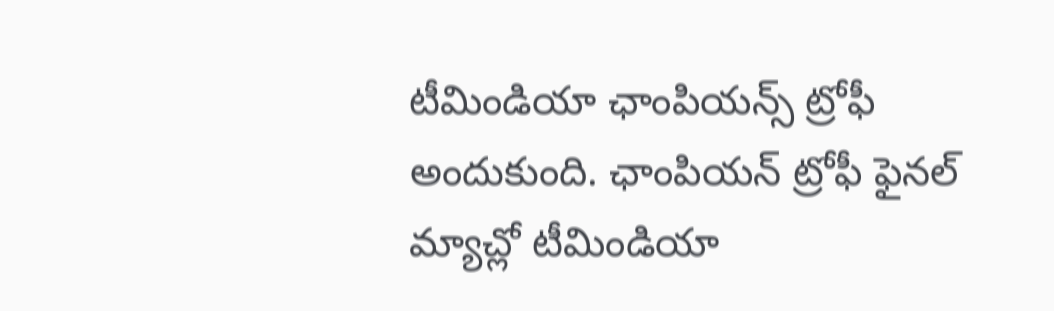టీమిండియా ఛాంపియన్స్ ట్రోఫీ అందుకుంది. ఛాంపియన్ ట్రోఫీ ఫైనల్ మ్యాచ్లో టీమిండియా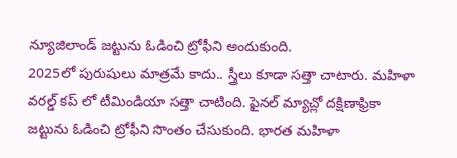న్యూజిలాండ్ జట్టును ఓడించి ట్రోఫీని అందుకుంది.
2025లో పురుషులు మాత్రమే కాదు.. స్త్రీలు కూడా సత్తా చాటారు. మహిళా వరల్డ్ కప్ లో టీమిండియా సత్తా చాటింది. ఫైనల్ మ్యాచ్లో దక్షిణాఫ్రికా జట్టును ఓడించి ట్రోఫీని సొంతం చేసుకుంది. భారత మహిళా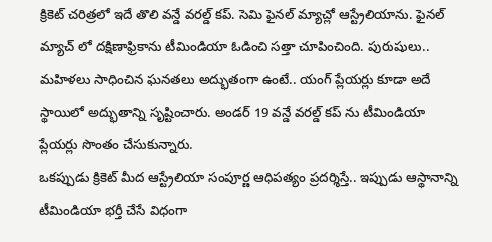క్రికెట్ చరిత్రలో ఇదే తొలి వన్డే వరల్డ్ కప్. సెమి ఫైనల్ మ్యాచ్లో ఆస్ట్రేలియాను. ఫైనల్ మ్యాచ్ లో దక్షిణాఫ్రికాను టీమిండియా ఓడించి సత్తా చూపించింది. పురుషులు.. మహిళలు సాధించిన ఘనతలు అద్భుతంగా ఉంటే.. యంగ్ ప్లేయర్లు కూడా అదే స్థాయిలో అద్భుతాన్ని సృష్టించారు. అండర్ 19 వన్డే వరల్డ్ కప్ ను టీమిండియా ప్లేయర్లు సొంతం చేసుకున్నారు.
ఒకప్పుడు క్రికెట్ మీద ఆస్ట్రేలియా సంపూర్ణ ఆధిపత్యం ప్రదర్శిస్తే.. ఇప్పుడు ఆస్థానాన్ని టీమిండియా భర్తీ చేసే విధంగా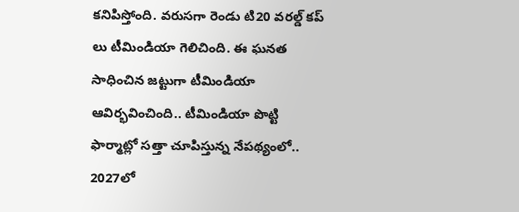కనిపిస్తోంది. వరుసగా రెండు టి20 వరల్డ్ కప్ లు టీమిండియా గెలిచింది. ఈ ఘనత సాధించిన జట్టుగా టీమిండియా ఆవిర్భవించింది.. టీమిండియా పొట్టి ఫార్మాట్లో సత్తా చూపిస్తున్న నేపథ్యంలో.. 2027లో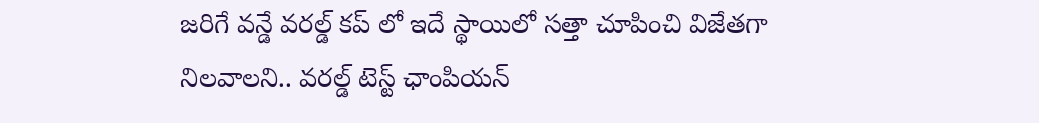జరిగే వన్డే వరల్డ్ కప్ లో ఇదే స్థాయిలో సత్తా చూపించి విజేతగా నిలవాలని.. వరల్డ్ టెస్ట్ ఛాంపియన్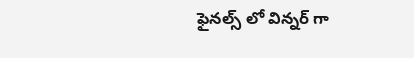ఫైనల్స్ లో విన్నర్ గా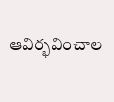ఆవిర్భవించాల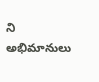ని అభిమానులు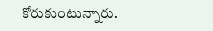కోరుకుంటున్నారు.